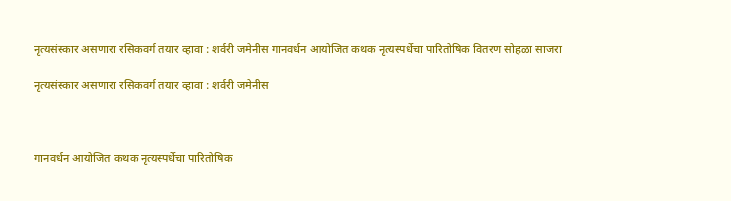नृत्यसंस्कार असणारा रसिकवर्ग तयार व्हावा : शर्वरी जमेनीस गानवर्धन आयोजित कथक नृत्यस्पर्धेचा पारितोषिक वितरण सोहळा साजरा

नृत्यसंस्कार असणारा रसिकवर्ग तयार व्हावा : शर्वरी जमेनीस



गानवर्धन आयोजित कथक नृत्यस्पर्धेचा पारितोषिक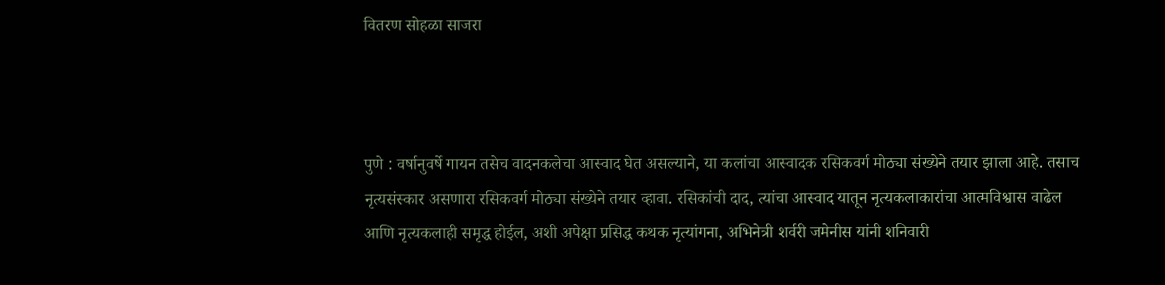वितरण सोहळा साजरा



पुणे : वर्षानुवर्षे गायन तसेच वादनकलेचा आस्वाद घेत असल्याने, या कलांचा आस्वादक रसिकवर्ग मोठ्या संख्येने तयार झाला आहे. तसाच नृत्यसंस्कार असणारा रसिकवर्ग मोठ्या संख्येने तयार व्हावा. रसिकांची दाद, त्यांचा आस्वाद यातून नृत्यकलाकारांचा आत्मविश्वास वाढेल आणि नृत्यकलाही समृद्ध होईल, अशी अपेक्षा प्रसिद्ध कथक नृत्यांगना, अभिनेत्री शर्वरी जमेनीस यांनी शनिवारी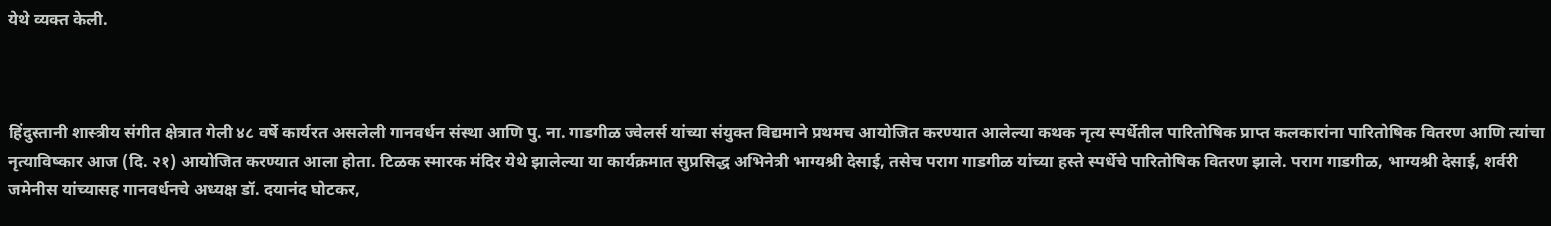येथे व्यक्त केली.



हिंदुस्तानी शास्त्रीय संगीत क्षेत्रात गेली ४८ वर्षे कार्यरत असलेली गानवर्धन संस्था आणि पु. ना. गाडगीळ ज्वेलर्स यांच्या संयुक्त विद्यमाने प्रथमच आयोजित करण्यात आलेल्या कथक नृत्य स्पर्धेतील पारितोषिक प्राप्त कलकारांना पारितोषिक वितरण आणि त्यांचा नृत्याविष्कार आज (दि. २१) आयोजित करण्यात आला होता. टिळक स्मारक मंदिर येथे झालेल्या या कार्यक्रमात सुप्रसिद्ध अभिनेत्री भाग्यश्री देसाई, तसेच पराग गाडगीळ यांच्या हस्ते स्पर्धेचे पारितोषिक वितरण झाले. पराग गाडगीळ, भाग्यश्री देसाई, शर्वरी जमेनीस यांच्यासह गानवर्धनचे अध्यक्ष डॉ. दयानंद घोटकर,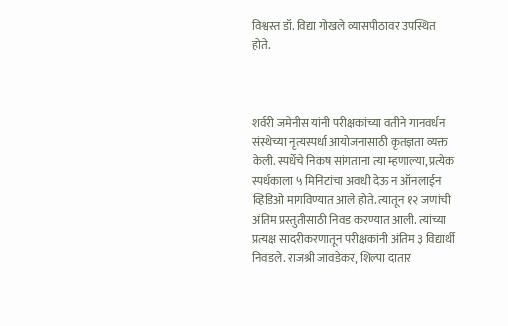विश्वस्त डॉ. विद्या गोखले व्यासपीठावर उपस्थित होते.



शर्वरी जमेनीस यांनी परीक्षकांच्या वतीने गानवर्धन संस्थेच्या नृत्यस्पर्धा आयोजनासाठी कृतज्ञता व्यक्त केली. स्पर्धेचे निकष सांगताना त्या म्हणाल्या, प्रत्येक स्पर्धकाला ५ मिनिटांचा अवधी देऊ न ऑनलाईन व्हिडिओ मागविण्यात आले होते. त्यातून १२ जणांची अंतिम प्रस्तुतीसाठी निवड करण्यात आली. त्यांच्या प्रत्यक्ष सादरीकरणातून परीक्षकांनी अंतिम ३ विद्यार्थी निवडले. राजश्री जावडेकर, शिल्पा दातार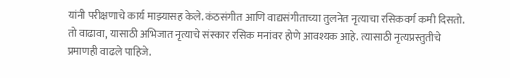यांनी परीक्षणाचे कार्य माझ्यासह केले. कंठसंगीत आणि वाद्यसंगीताच्या तुलनेत नृत्याचा रसिकवर्ग कमी दिसतो. तो वाढावा, यासाठी अभिजात नृत्याचे संस्कार रसिक मनांवर होणे आवश्यक आहे. त्यासाठी नृत्यप्रस्तुतीचे प्रमाणही वाढले पाहिजे.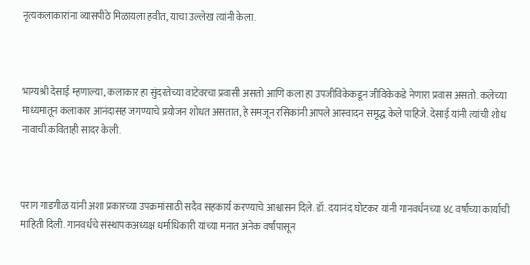नृत्यकलाकारांना व्यासपीठे मिळायला हवीत, याचा उल्लेख त्यांनी केला.



भाग्यश्री देसाई म्हणाल्या, कलाकार हा सुंदरतेच्या वाटेवरचा प्रवासी असतो आणि कला हा उपजीविकेकडून जीविकेकडे नेणारा प्रवास असतो. कलेच्या माध्यमातून कलाकार आनंदासह जगण्याचे प्रयोजन शोधत असतात, हे समजून रसिकांनी आपले आस्वादन समृद्ध केले पाहिजे. देसाई यांनी त्यांची शोध नावाची कविताही सादर केली.



पराग गाडगीळ यांनी अशा प्रकारच्या उपक्रमांसाठी सदैव सहकार्य करण्याचे आश्वासन दिले. डॉ. दयानंद घोटकर यांनी गानवर्धनच्या ४८ वर्षांच्या कार्याची माहिती दिली. गानवर्धचे संस्थापकअध्यक्ष धर्माधिकारी यांच्या मनात अनेक वर्षांपासून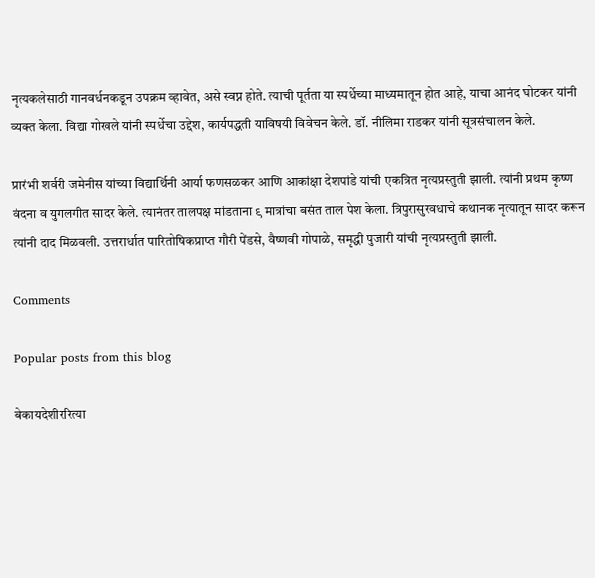नृत्यकलेसाठी गानवर्धनकडून उपक्रम व्हावेत, असे स्वप्न होते. त्याची पूर्तता या स्पर्धेच्या माध्यमातून होत आहे, याचा आनंद घोटकर यांनी व्यक्त केला. विद्या गोखले यांनी स्पर्धेचा उद्देश, कार्यपद्धती याविषयी विवेचन केले. डॉ. नीलिमा राडकर यांनी सूत्रसंचालन केले.

प्रारंभी शर्वरी जमेनीस यांच्या विद्यार्थिनी आर्या फणसळकर आणि आकांक्षा देशपांडे यांची एकत्रित नृत्यप्रस्तुती झाली. त्यांनी प्रथम कृष्ण वंदना व युगलगीत सादर केले. त्यानंतर तालपक्ष मांडताना ९ मात्रांचा बसंत ताल पेश केला. त्रिपुरासुरवधाचे कथानक नृत्यातून सादर करून त्यांनी दाद मिळवली. उत्तरार्धात पारितोषिकप्राप्त गौरी पेंडसे, वैष्णवी गोपाळे, समृद्धी पुजारी यांची नृत्यप्रस्तुती झाली.

Comments

Popular posts from this blog

बेकायदेशीररित्या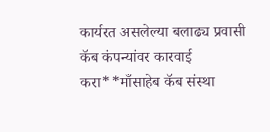कार्यरत असलेल्या बलाढ्य प्रवासी कॅब कंपन्यांवर कारवाई करा**माँसाहेब कॅब संस्था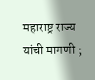महाराष्ट्र राज्य यांची मागणी ;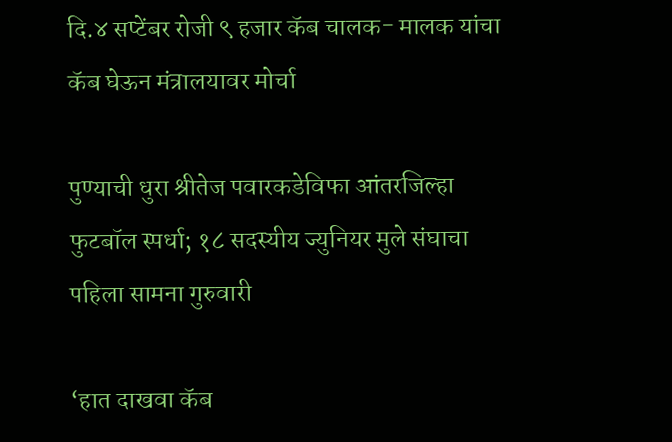दि.४ सप्टेंबर रोजी ९ हजार कॅब चालक- मालक यांचा कॅब घेऊन मंत्रालयावर मोर्चा

पुण्याची धुरा श्रीतेज पवारकडेविफा आंतरजिल्हा फुटबॉल स्पर्धा; १८ सदस्यीय ज्युनियर मुले संघाचा पहिला सामना गुरुवारी

‘हात दाखवा कॅब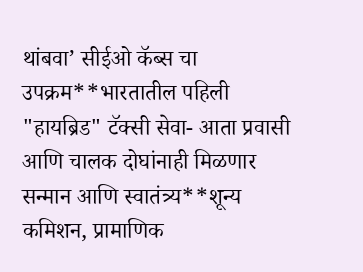थांबवा’ सीईओ कॅब्स चा उपक्रम**भारतातील पहिली "हायब्रिड" टॅक्सी सेवा- आता प्रवासी आणि चालक दोघांनाही मिळणार सन्मान आणि स्वातंत्र्य**शून्य कमिशन, प्रामाणिक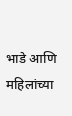भाडे आणि महिलांच्या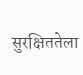सुरक्षिततेला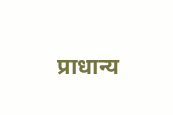प्राधान्य